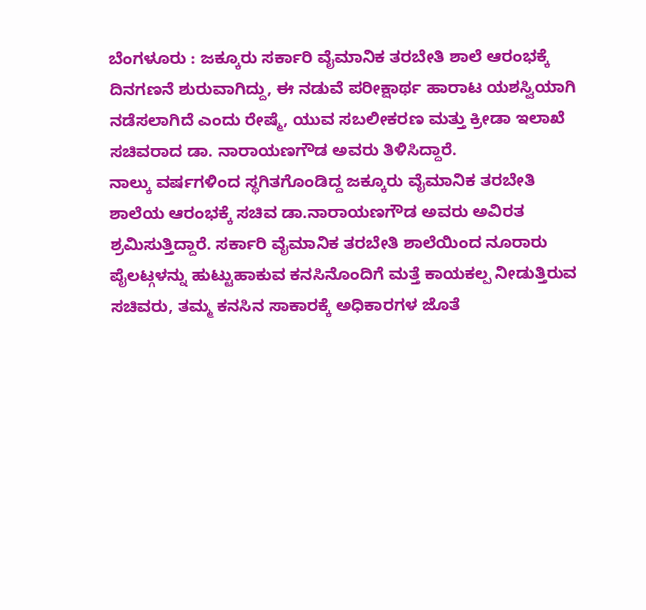ಬೆಂಗಳೂರು : ಜಕ್ಕೂರು ಸರ್ಕಾರಿ ವೈಮಾನಿಕ ತರಬೇತಿ ಶಾಲೆ ಆರಂಭಕ್ಕೆ ದಿನಗಣನೆ ಶುರುವಾಗಿದ್ದು, ಈ ನಡುವೆ ಪರೀಕ್ಷಾರ್ಥ ಹಾರಾಟ ಯಶಸ್ವಿಯಾಗಿ ನಡೆಸಲಾಗಿದೆ ಎಂದು ರೇಷ್ಮೆ, ಯುವ ಸಬಲೀಕರಣ ಮತ್ತು ಕ್ರೀಡಾ ಇಲಾಖೆ ಸಚಿವರಾದ ಡಾ. ನಾರಾಯಣಗೌಡ ಅವರು ತಿಳಿಸಿದ್ದಾರೆ.
ನಾಲ್ಕು ವರ್ಷಗಳಿಂದ ಸ್ಥಗಿತಗೊಂಡಿದ್ದ ಜಕ್ಕೂರು ವೈಮಾನಿಕ ತರಬೇತಿ ಶಾಲೆಯ ಆರಂಭಕ್ಕೆ ಸಚಿವ ಡಾ.ನಾರಾಯಣಗೌಡ ಅವರು ಅವಿರತ ಶ್ರಮಿಸುತ್ತಿದ್ದಾರೆ. ಸರ್ಕಾರಿ ವೈಮಾನಿಕ ತರಬೇತಿ ಶಾಲೆಯಿಂದ ನೂರಾರು ಪೈಲಟ್ಗಳನ್ನು ಹುಟ್ಟುಹಾಕುವ ಕನಸಿನೊಂದಿಗೆ ಮತ್ತೆ ಕಾಯಕಲ್ಪ ನೀಡುತ್ತಿರುವ ಸಚಿವರು, ತಮ್ಮ ಕನಸಿನ ಸಾಕಾರಕ್ಕೆ ಅಧಿಕಾರಗಳ ಜೊತೆ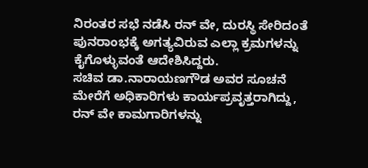ನಿರಂತರ ಸಭೆ ನಡೆಸಿ ರನ್ ವೇ, ದುರಸ್ಥಿ ಸೇರಿದಂತೆ ಪುನರಾಂಭಕ್ಕೆ ಅಗತ್ಯವಿರುವ ಎಲ್ಲಾ ಕ್ರಮಗಳನ್ನು ಕೈಗೊಳ್ಳುವಂತೆ ಆದೇಶಿಸಿದ್ದರು.
ಸಚಿವ ಡಾ.ನಾರಾಯಣಗೌಡ ಅವರ ಸೂಚನೆ ಮೇರೆಗೆ ಅಧಿಕಾರಿಗಳು ಕಾರ್ಯಪ್ರವೃತ್ತರಾಗಿದ್ದು, ರನ್ ವೇ ಕಾಮಗಾರಿಗಳನ್ನು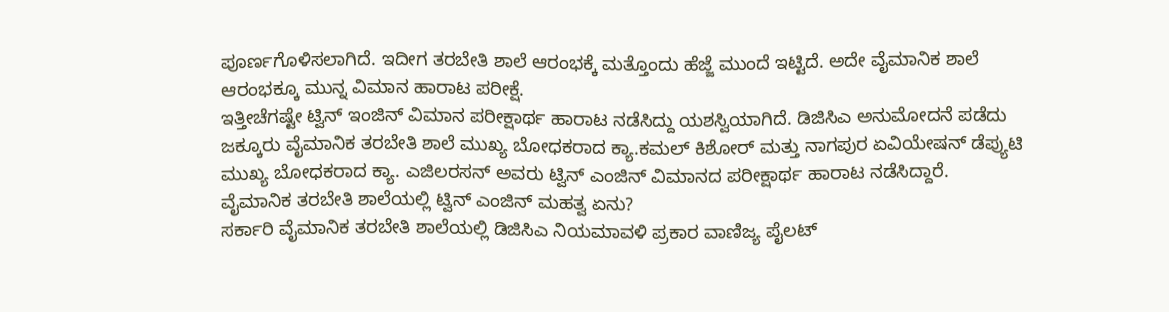ಪೂರ್ಣಗೊಳಿಸಲಾಗಿದೆ. ಇದೀಗ ತರಬೇತಿ ಶಾಲೆ ಆರಂಭಕ್ಕೆ ಮತ್ತೊಂದು ಹೆಜ್ಜೆ ಮುಂದೆ ಇಟ್ಟಿದೆ. ಅದೇ ವೈಮಾನಿಕ ಶಾಲೆ ಆರಂಭಕ್ಕೂ ಮುನ್ನ ವಿಮಾನ ಹಾರಾಟ ಪರೀಕ್ಷೆ.
ಇತ್ತೀಚೆಗಷ್ಟೇ ಟ್ವಿನ್ ಇಂಜಿನ್ ವಿಮಾನ ಪರೀಕ್ಷಾರ್ಥ ಹಾರಾಟ ನಡೆಸಿದ್ದು ಯಶಸ್ವಿಯಾಗಿದೆ. ಡಿಜಿಸಿಎ ಅನುಮೋದನೆ ಪಡೆದು ಜಕ್ಕೂರು ವೈಮಾನಿಕ ತರಬೇತಿ ಶಾಲೆ ಮುಖ್ಯ ಬೋಧಕರಾದ ಕ್ಯಾ.ಕಮಲ್ ಕಿಶೋರ್ ಮತ್ತು ನಾಗಪುರ ಏವಿಯೇಷನ್ ಡೆಪ್ಯುಟಿ ಮುಖ್ಯ ಬೋಧಕರಾದ ಕ್ಯಾ. ಎಜಿಲರಸನ್ ಅವರು ಟ್ವಿನ್ ಎಂಜಿನ್ ವಿಮಾನದ ಪರೀಕ್ಷಾರ್ಥ ಹಾರಾಟ ನಡೆಸಿದ್ದಾರೆ.
ವೈಮಾನಿಕ ತರಬೇತಿ ಶಾಲೆಯಲ್ಲಿ ಟ್ವಿನ್ ಎಂಜಿನ್ ಮಹತ್ವ ಏನು?
ಸರ್ಕಾರಿ ವೈಮಾನಿಕ ತರಬೇತಿ ಶಾಲೆಯಲ್ಲಿ ಡಿಜಿಸಿಎ ನಿಯಮಾವಳಿ ಪ್ರಕಾರ ವಾಣಿಜ್ಯ ಪೈಲಟ್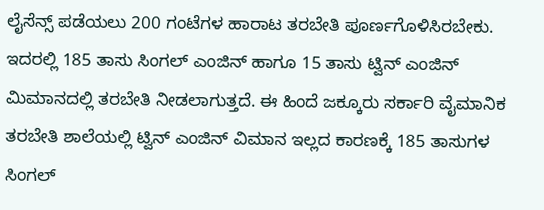ಲೈಸೆನ್ಸ್ ಪಡೆಯಲು 200 ಗಂಟೆಗಳ ಹಾರಾಟ ತರಬೇತಿ ಪೂರ್ಣಗೊಳಿಸಿರಬೇಕು. ಇದರಲ್ಲಿ 185 ತಾಸು ಸಿಂಗಲ್ ಎಂಜಿನ್ ಹಾಗೂ 15 ತಾಸು ಟ್ವಿನ್ ಎಂಜಿನ್ ಮಿಮಾನದಲ್ಲಿ ತರಬೇತಿ ನೀಡಲಾಗುತ್ತದೆ. ಈ ಹಿಂದೆ ಜಕ್ಕೂರು ಸರ್ಕಾರಿ ವೈಮಾನಿಕ ತರಬೇತಿ ಶಾಲೆಯಲ್ಲಿ ಟ್ವಿನ್ ಎಂಜಿನ್ ವಿಮಾನ ಇಲ್ಲದ ಕಾರಣಕ್ಕೆ 185 ತಾಸುಗಳ ಸಿಂಗಲ್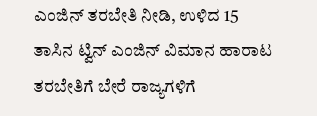ಎಂಜಿನ್ ತರಬೇತಿ ನೀಡಿ, ಉಳಿದ 15 ತಾಸಿನ ಟ್ವಿನ್ ಎಂಜಿನ್ ವಿಮಾನ ಹಾರಾಟ ತರಬೇತಿಗೆ ಬೇರೆ ರಾಜ್ಯಗಳಿಗೆ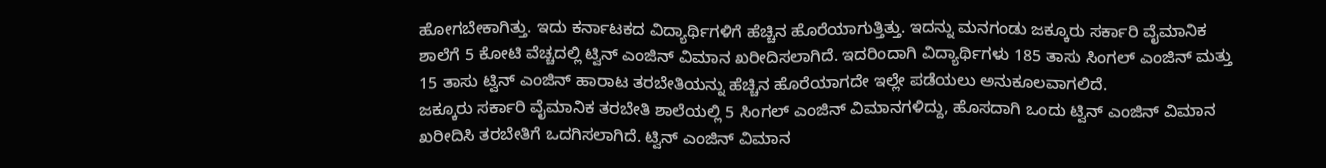ಹೋಗಬೇಕಾಗಿತ್ತು. ಇದು ಕರ್ನಾಟಕದ ವಿದ್ಯಾರ್ಥಿಗಳಿಗೆ ಹೆಚ್ಚಿನ ಹೊರೆಯಾಗುತ್ತಿತ್ತು. ಇದನ್ನು ಮನಗಂಡು ಜಕ್ಕೂರು ಸರ್ಕಾರಿ ವೈಮಾನಿಕ ಶಾಲೆಗೆ 5 ಕೋಟಿ ವೆಚ್ಚದಲ್ಲಿ ಟ್ವಿನ್ ಎಂಜಿನ್ ವಿಮಾನ ಖರೀದಿಸಲಾಗಿದೆ. ಇದರಿಂದಾಗಿ ವಿದ್ಯಾರ್ಥಿಗಳು 185 ತಾಸು ಸಿಂಗಲ್ ಎಂಜಿನ್ ಮತ್ತು 15 ತಾಸು ಟ್ವಿನ್ ಎಂಜಿನ್ ಹಾರಾಟ ತರಬೇತಿಯನ್ನು ಹೆಚ್ಚಿನ ಹೊರೆಯಾಗದೇ ಇಲ್ಲೇ ಪಡೆಯಲು ಅನುಕೂಲವಾಗಲಿದೆ.
ಜಕ್ಕೂರು ಸರ್ಕಾರಿ ವೈಮಾನಿಕ ತರಬೇತಿ ಶಾಲೆಯಲ್ಲಿ 5 ಸಿಂಗಲ್ ಎಂಜಿನ್ ವಿಮಾನಗಳಿದ್ದು, ಹೊಸದಾಗಿ ಒಂದು ಟ್ವಿನ್ ಎಂಜಿನ್ ವಿಮಾನ ಖರೀದಿಸಿ ತರಬೇತಿಗೆ ಒದಗಿಸಲಾಗಿದೆ. ಟ್ವಿನ್ ಎಂಜಿನ್ ವಿಮಾನ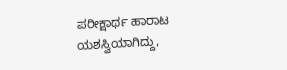ಪರೀಕ್ಷಾರ್ಥ ಹಾರಾಟ ಯಶಸ್ವಿಯಾಗಿದ್ದು,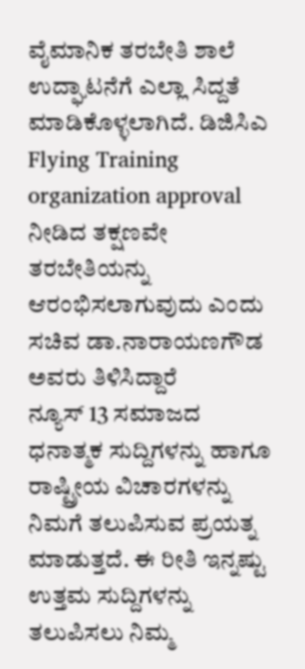ವೈಮಾನಿಕ ತರಬೇತಿ ಶಾಲೆ ಉದ್ಘಾಟನೆಗೆ ಎಲ್ಲಾ ಸಿದ್ದತೆ ಮಾಡಿಕೊಳ್ಳಲಾಗಿದೆ. ಡಿಜಿಸಿಎ Flying Training organization approval ನೀಡಿದ ತಕ್ಷಣವೇ ತರಬೇತಿಯನ್ನು ಆರಂಭಿಸಲಾಗುವುದು ಎಂದು ಸಚಿವ ಡಾ.ನಾರಾಯಣಗೌಡ ಅವರು ತಿಳಿಸಿದ್ದಾರೆ
ನ್ಯೂಸ್ 13 ಸಮಾಜದ ಧನಾತ್ಮಕ ಸುದ್ದಿಗಳನ್ನು ಹಾಗೂ ರಾಷ್ಟ್ರೀಯ ವಿಚಾರಗಳನ್ನು ನಿಮಗೆ ತಲುಪಿಸುವ ಪ್ರಯತ್ನ ಮಾಡುತ್ತದೆ. ಈ ರೀತಿ ಇನ್ನಷ್ಟು ಉತ್ತಮ ಸುದ್ದಿಗಳನ್ನು ತಲುಪಿಸಲು ನಿಮ್ಮ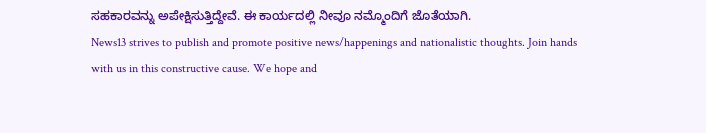ಸಹಕಾರವನ್ನು ಅಪೇಕ್ಷಿಸುತ್ತಿದ್ದೇವೆ. ಈ ಕಾರ್ಯದಲ್ಲಿ ನೀವೂ ನಮ್ಮೊಂದಿಗೆ ಜೊತೆಯಾಗಿ.
News13 strives to publish and promote positive news/happenings and nationalistic thoughts. Join hands with us in this constructive cause. We hope and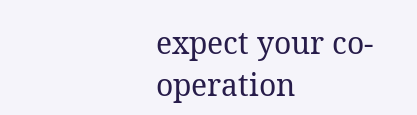expect your co-operation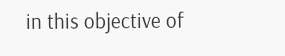in this objective of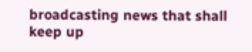broadcasting news that shall keep up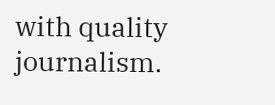with quality journalism.